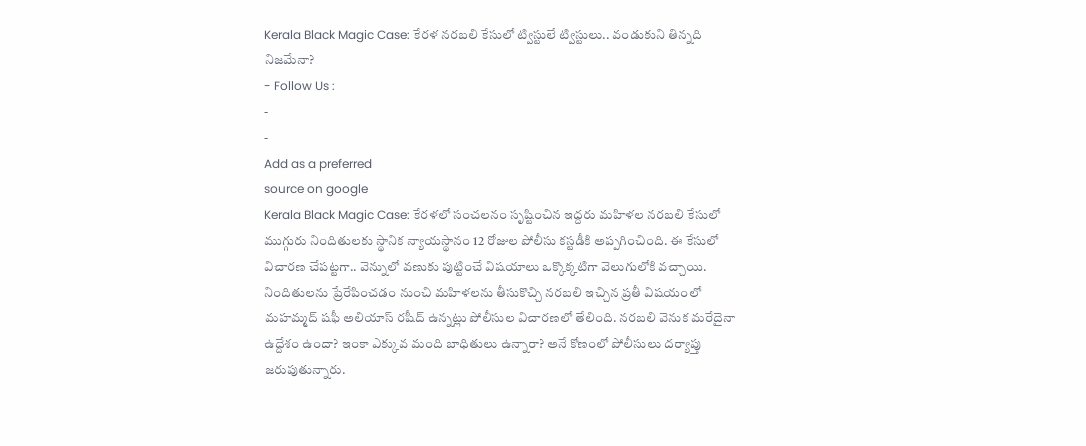Kerala Black Magic Case: కేరళ నరబలి కేసులో ట్విస్టులే ట్విస్టులు.. వండుకుని తిన్నది నిజమేనా?
- Follow Us :
-
-
Add as a preferred
source on google
Kerala Black Magic Case: కేరళలో సంచలనం సృష్టించిన ఇద్దరు మహిళల నరబలి కేసులో ముగ్గురు నిందితులకు స్థానిక న్యాయస్థానం 12 రోజుల పోలీసు కస్టడీకి అప్పగించింది. ఈ కేసులో విచారణ చేపట్టగా.. వెన్నులో వణుకు పుట్టించే విషయాలు ఒక్కొక్కటిగా వెలుగులోకి వచ్చాయి. నిందితులను ప్రేరేపించడం నుంచి మహిళలను తీసుకొచ్చి నరబలి ఇచ్చిన ప్రతీ విషయంలో మహమ్మద్ షఫీ అలియాస్ రషీద్ ఉన్నట్లు పోలీసుల విచారణలో తేలింది. నరబలి వెనుక మరేదైనా ఉద్దేశం ఉందా? ఇంకా ఎక్కువ మంది బాధితులు ఉన్నారా? అనే కోణంలో పోలీసులు దర్యాప్తు జరుపుతున్నారు.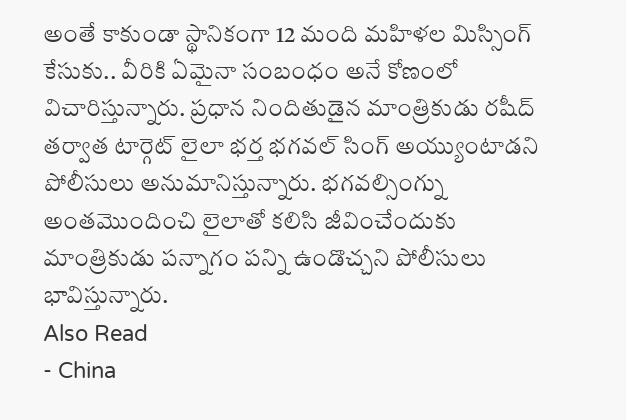అంతే కాకుండా స్థానికంగా 12 మంది మహిళల మిస్సింగ్ కేసుకు.. వీరికి ఏమైనా సంబంధం అనే కోణంలో విచారిస్తున్నారు. ప్రధాన నిందితుడైన మాంత్రికుడు రషీద్ తర్వాత టార్గెట్ లైలా భర్త భగవల్ సింగ్ అయ్యుంటాడని పోలీసులు అనుమానిస్తున్నారు. భగవల్సింగ్ను అంతమొందించి లైలాతో కలిసి జీవించేందుకు మాంత్రికుడు పన్నాగం పన్ని ఉండొచ్చని పోలీసులు భావిస్తున్నారు.
Also Read
- China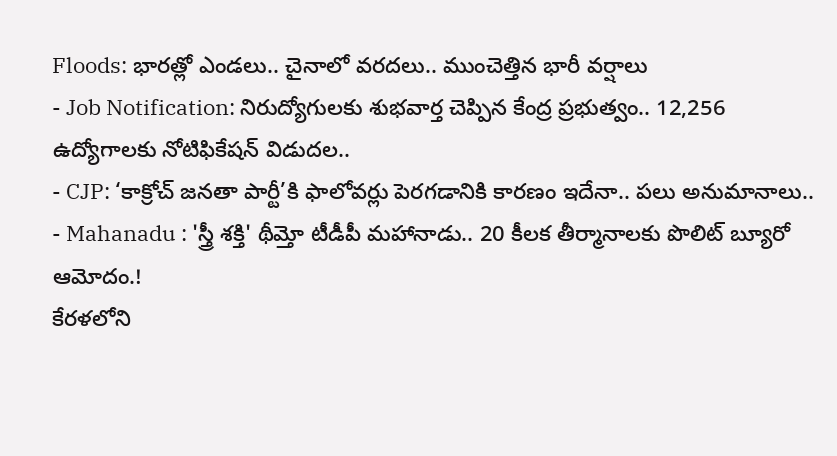Floods: భారత్లో ఎండలు.. చైనాలో వరదలు.. ముంచెత్తిన భారీ వర్షాలు
- Job Notification: నిరుద్యోగులకు శుభవార్త చెప్పిన కేంద్ర ప్రభుత్వం.. 12,256 ఉద్యోగాలకు నోటిఫికేషన్ విడుదల..
- CJP: ‘కాక్రోచ్ జనతా పార్టీ’కి ఫాలోవర్లు పెరగడానికి కారణం ఇదేనా.. పలు అనుమానాలు..
- Mahanadu : 'స్త్రీ శక్తి' థీమ్తో టీడీపీ మహానాడు.. 20 కీలక తీర్మానాలకు పొలిట్ బ్యూరో ఆమోదం.!
కేరళలోని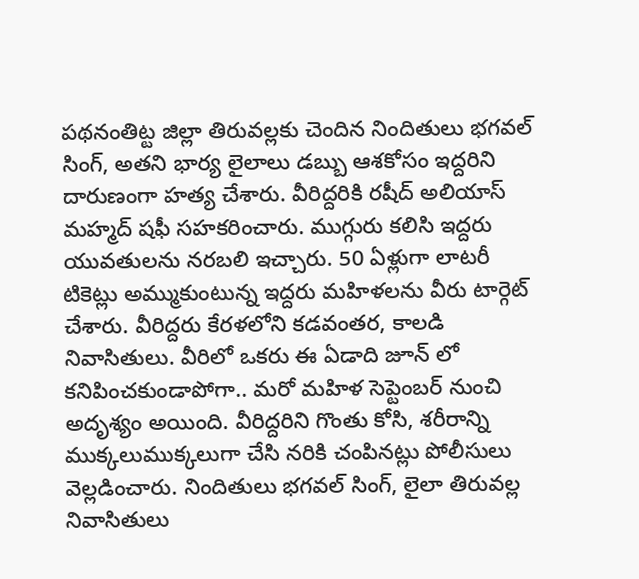పథనంతిట్ట జిల్లా తిరువల్లకు చెందిన నిందితులు భగవల్ సింగ్, అతని భార్య లైలాలు డబ్బు ఆశకోసం ఇద్దరిని దారుణంగా హత్య చేశారు. వీరిద్దరికి రషీద్ అలియాస్ మహ్మద్ షఫీ సహకరించారు. ముగ్గురు కలిసి ఇద్దరు యువతులను నరబలి ఇచ్చారు. 50 ఏళ్లుగా లాటరీ టికెట్లు అమ్ముకుంటున్న ఇద్దరు మహిళలను వీరు టార్గెట్ చేశారు. వీరిద్దరు కేరళలోని కడవంతర, కాలడి నివాసితులు. వీరిలో ఒకరు ఈ ఏడాది జూన్ లో కనిపించకుండాపోగా.. మరో మహిళ సెప్టెంబర్ నుంచి అదృశ్యం అయింది. వీరిద్దరిని గొంతు కోసి, శరీరాన్ని ముక్కలుముక్కలుగా చేసి నరికి చంపినట్లు పోలీసులు వెల్లడించారు. నిందితులు భగవల్ సింగ్, లైలా తిరువల్ల నివాసితులు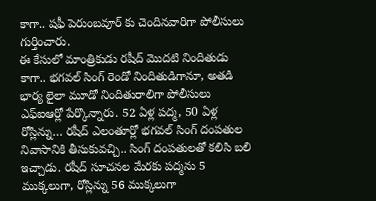కాగా.. షఫీ పెరుంబవూర్ కు చెందినవారిగా పోలీసులు గుర్తించారు.
ఈ కేసులో మాంత్రికుడు రషీద్ మొదటి నిందితుడు కాగా.. భగవల్ సింగ్ రెండో నిందితుడిగానూ, అతడి భార్య లైలా మూడో నిందితురాలిగా పోలీసులు ఎఫ్ఐఆర్లో పేర్కొన్నారు. 52 ఏళ్ల పద్మ, 50 ఏళ్ల రోస్లిన్ను… రషీద్ ఎలంతూర్లో భగవల్ సింగ్ దంపతుల నివాసానికి తీసుకువచ్చి.. సింగ్ దంపతులతో కలిసి బలి ఇచ్చాడు. రషీద్ సూచనల మేరకు పద్మను 5 ముక్కలుగా, రోస్లిన్ను 56 ముక్కలుగా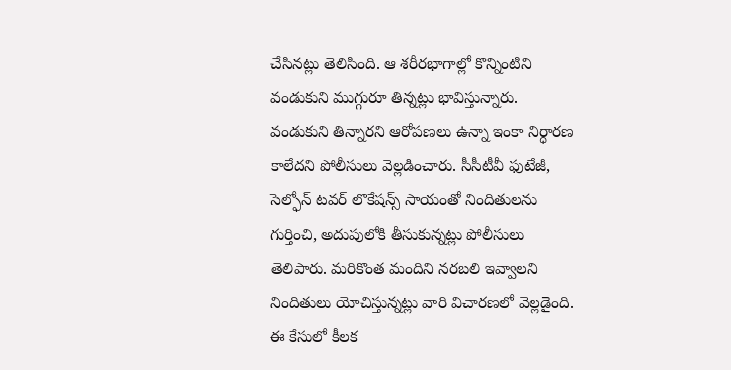చేసినట్లు తెలిసింది. ఆ శరీరభాగాల్లో కొన్నింటిని వండుకుని ముగ్గురూ తిన్నట్లు భావిస్తున్నారు. వండుకుని తిన్నారని ఆరోపణలు ఉన్నా ఇంకా నిర్ధారణ కాలేదని పోలీసులు వెల్లడించారు. సీసీటీవీ ఫుటేజీ, సెల్ఫోన్ టవర్ లొకేషన్స్ సాయంతో నిందితులను గుర్తించి, అదుపులోకి తీసుకున్నట్లు పోలీసులు తెలిపారు. మరికొంత మందిని నరబలి ఇవ్వాలని నిందితులు యోచిస్తున్నట్లు వారి విచారణలో వెల్లడైంది.
ఈ కేసులో కీలక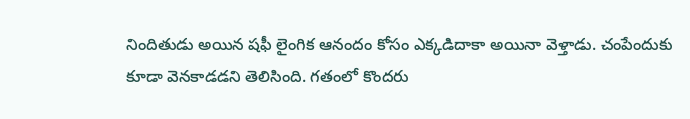నిందితుడు అయిన షఫీ లైంగిక ఆనందం కోసం ఎక్కడిదాకా అయినా వెళ్తాడు. చంపేందుకు కూడా వెనకాడడని తెలిసింది. గతంలో కొందరు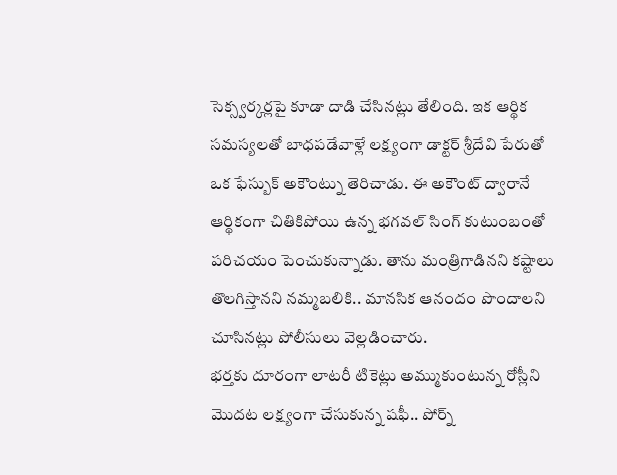సెక్స్వర్కర్లపై కూడా దాడి చేసినట్లు తేలింది. ఇక ఆర్థిక సమస్యలతో బాధపడేవాళ్లే లక్ష్యంగా డాక్టర్ శ్రీదేవి పేరుతో ఒక ఫేస్బుక్ అకౌంట్ను తెరిచాడు. ఈ అకౌంట్ ద్వారానే ఆర్థికంగా చితికిపోయి ఉన్న భగవల్ సింగ్ కుటుంబంతో పరిచయం పెంచుకున్నాడు. తాను మంత్రిగాడినని కష్టాలు తొలగిస్తానని నమ్మబలికి.. మానసిక ఆనందం పొందాలని చూసినట్లు పోలీసులు వెల్లడించారు.
భర్తకు దూరంగా లాటరీ టికెట్లు అమ్ముకుంటున్న రోస్లీని మొదట లక్ష్యంగా చేసుకున్న షఫీ.. పోర్న్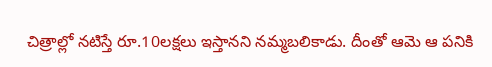చిత్రాల్లో నటిస్తే రూ.10లక్షలు ఇస్తానని నమ్మబలికాడు. దీంతో ఆమె ఆ పనికి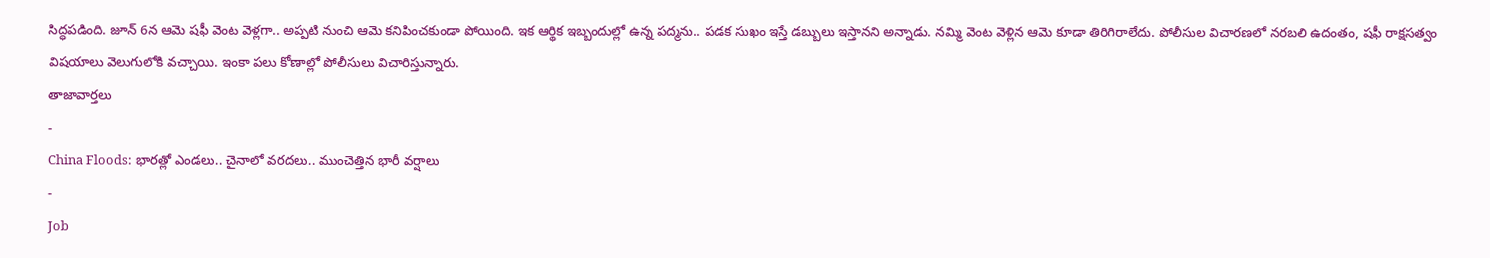సిద్ధపడింది. జూన్ 6న ఆమె షఫీ వెంట వెళ్లగా.. అప్పటి నుంచి ఆమె కనిపించకుండా పోయింది. ఇక ఆర్థిక ఇబ్బందుల్లో ఉన్న పద్మను.. పడక సుఖం ఇస్తే డబ్బులు ఇస్తానని అన్నాడు. నమ్మి వెంట వెళ్లిన ఆమె కూడా తిరిగిరాలేదు. పోలీసుల విచారణలో నరబలి ఉదంతం, షఫీ రాక్షసత్వం విషయాలు వెలుగులోకి వచ్చాయి. ఇంకా పలు కోణాల్లో పోలీసులు విచారిస్తున్నారు.
తాజావార్తలు
-
China Floods: భారత్లో ఎండలు.. చైనాలో వరదలు.. ముంచెత్తిన భారీ వర్షాలు
-
Job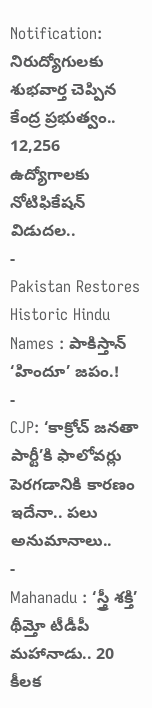Notification: నిరుద్యోగులకు శుభవార్త చెప్పిన కేంద్ర ప్రభుత్వం.. 12,256 ఉద్యోగాలకు నోటిఫికేషన్ విడుదల..
-
Pakistan Restores Historic Hindu Names : పాకిస్తాన్ ‘హిందూ’ జపం.!
-
CJP: ‘కాక్రోచ్ జనతా పార్టీ’కి ఫాలోవర్లు పెరగడానికి కారణం ఇదేనా.. పలు అనుమానాలు..
-
Mahanadu : ‘స్త్రీ శక్తి’ థీమ్తో టీడీపీ మహానాడు.. 20 కీలక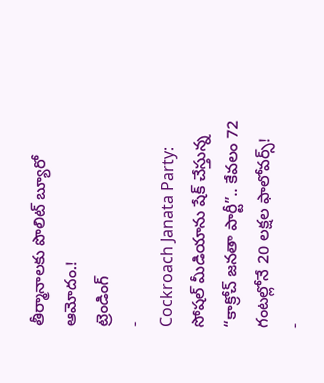తీర్మానాలకు పొలిట్ బ్యూరో ఆమోదం.!
ట్రెండింగ్
-
Cockroach Janata Party: సోషల్ మీడియాను షేక్ చేస్తున్న “కాక్రోచ్ జనతా పార్టీ”.. కేవలం 72 గంటల్లోనే 20 లక్షల ఫాలోవర్స్!
-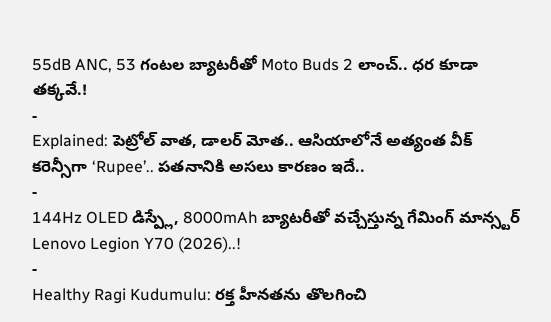55dB ANC, 53 గంటల బ్యాటరీతో Moto Buds 2 లాంచ్.. ధర కూడా తక్కవే.!
-
Explained: పెట్రోల్ వాత, డాలర్ మోత.. ఆసియాలోనే అత్యంత వీక్ కరెన్సీగా ‘Rupee’.. పతనానికి అసలు కారణం ఇదే..
-
144Hz OLED డిస్ప్లే, 8000mAh బ్యాటరీతో వచ్చేస్తున్న గేమింగ్ మాన్స్టర్ Lenovo Legion Y70 (2026)..!
-
Healthy Ragi Kudumulu: రక్త హీనతను తొలగించి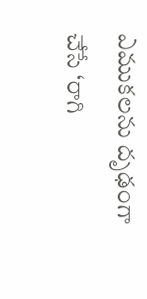ఎముకలను దృఢంగా చేసే ‘రాగి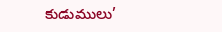కుడుములు’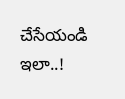చేసేయండి ఇలా..!